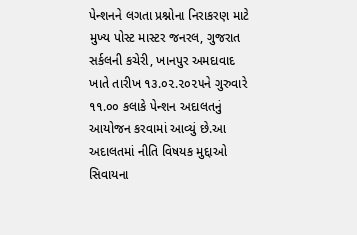પેન્શનને લગતા પ્રશ્નોના નિરાકરણ માટે મુખ્ય પોસ્ટ માસ્ટર જનરલ, ગુજરાત સર્કલની કચેરી, ખાનપુર અમદાવાદ ખાતે તારીખ ૧૩.૦૨.૨૦૨૫ને ગુરુવારે ૧૧.૦૦ કલાકે પેન્શન અદાલતનું આયોજન કરવામાં આવ્યું છે.આ અદાલતમાં નીતિ વિષયક મુદ્દાઓ સિવાયના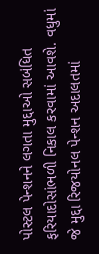પોસ્ટલ પેન્શનને લગતા મુદ્દાઓ સબંધિત ફરિયાદોસાંભળી નિકાલ કરવામાં આવશે. વધુમાં જે મુદ્દા રિજયોનલ પેન્શન અદાલતમાં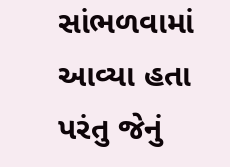સાંભળવામાં આવ્યા હતા પરંતુ જેનું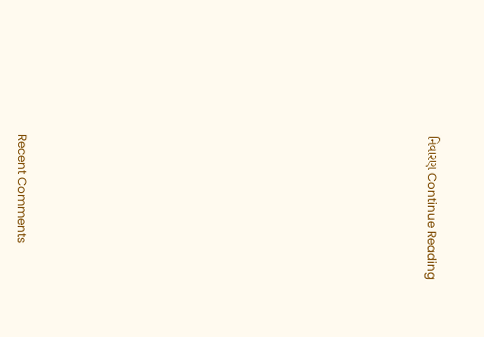નિવારણ Continue Reading


















Recent Comments